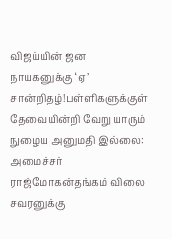விஜய்யின் ஜன நாயகனுக்கு ‘ஏ’ சான்றிதழ்!பள்ளிகளுக்குள் தேவையின்றி வேறு யாரும் நுழைய அனுமதி இல்லை: அமைச்சர் ராஜ்மோகன்தங்கம் விலை சவரனுக்கு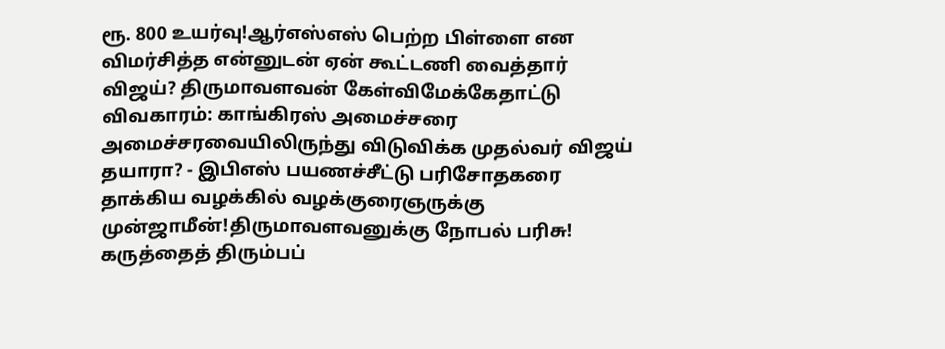ரூ. 800 உயர்வு!ஆர்எஸ்எஸ் பெற்ற பிள்ளை என விமர்சித்த என்னுடன் ஏன் கூட்டணி வைத்தார் விஜய்? திருமாவளவன் கேள்விமேக்கேதாட்டு விவகாரம்: காங்கிரஸ் அமைச்சரை அமைச்சரவையிலிருந்து விடுவிக்க முதல்வர் விஜய் தயாரா? - இபிஎஸ் பயணச்சீட்டு பரிசோதகரை தாக்கிய வழக்கில் வழக்குரைஞருக்கு முன்ஜாமீன்!திருமாவளவனுக்கு நோபல் பரிசு! கருத்தைத் திரும்பப்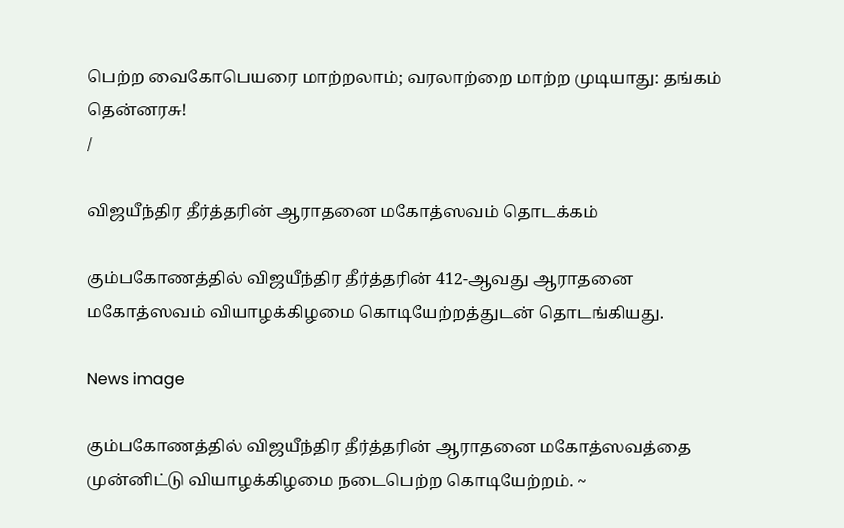பெற்ற வைகோபெயரை மாற்றலாம்; வரலாற்றை மாற்ற முடியாது: தங்கம் தென்னரசு!
/

விஜயீந்திர தீர்த்தரின் ஆராதனை மகோத்ஸவம் தொடக்கம்

கும்பகோணத்தில் விஜயீந்திர தீர்த்தரின் 412-ஆவது ஆராதனை மகோத்ஸவம் வியாழக்கிழமை கொடியேற்றத்துடன் தொடங்கியது.

News image

கும்பகோணத்தில் விஜயீந்திர தீர்த்தரின் ஆராதனை மகோத்ஸவத்தை முன்னிட்டு வியாழக்கிழமை நடைபெற்ற கொடியேற்றம். ~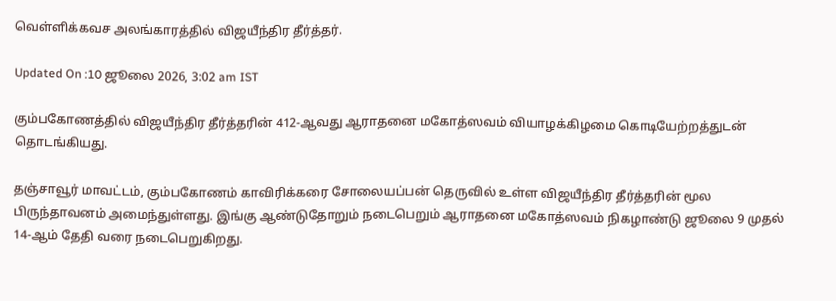வெள்ளிக்கவச அலங்காரத்தில் விஜயீந்திர தீர்த்தர்.

Updated On :10 ஜூலை 2026, 3:02 am IST

கும்பகோணத்தில் விஜயீந்திர தீர்த்தரின் 412-ஆவது ஆராதனை மகோத்ஸவம் வியாழக்கிழமை கொடியேற்றத்துடன் தொடங்கியது.

தஞ்சாவூர் மாவட்டம், கும்பகோணம் காவிரிக்கரை சோலையப்பன் தெருவில் உள்ள விஜயீந்திர தீர்த்தரின் மூல பிருந்தாவனம் அமைந்துள்ளது. இங்கு ஆண்டுதோறும் நடைபெறும் ஆராதனை மகோத்ஸவம் நிகழாண்டு ஜூலை 9 முதல் 14-ஆம் தேதி வரை நடைபெறுகிறது.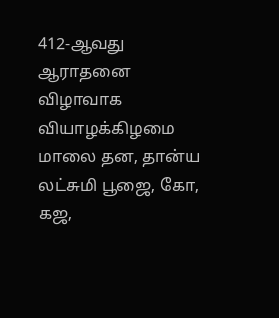412-ஆவது ஆராதனை விழாவாக வியாழக்கிழமை மாலை தன, தான்ய லட்சுமி பூஜை, கோ, கஜ,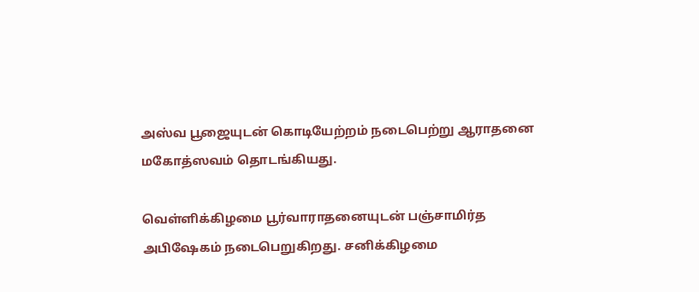அஸ்வ பூஜையுடன் கொடியேற்றம் நடைபெற்று ஆராதனை மகோத்ஸவம் தொடங்கியது.

வெள்ளிக்கிழமை பூர்வாராதனையுடன் பஞ்சாமிர்த அபிஷேகம் நடைபெறுகிறது. சனிக்கிழமை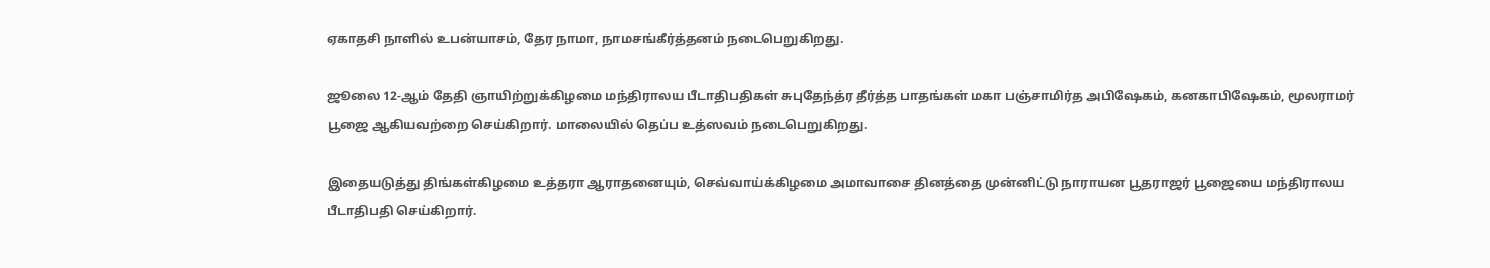ஏகாதசி நாளில் உபன்யாசம், தேர நாமா, நாமசங்கீர்த்தனம் நடைபெறுகிறது.

ஜூலை 12-ஆம் தேதி ஞாயிற்றுக்கிழமை மந்திராலய பீடாதிபதிகள் சுபுதேந்த்ர தீர்த்த பாதங்கள் மகா பஞ்சாமிர்த அபிஷேகம், கனகாபிஷேகம், மூலராமர் பூஜை ஆகியவற்றை செய்கிறார். மாலையில் தெப்ப உத்ஸவம் நடைபெறுகிறது.

இதையடுத்து திங்கள்கிழமை உத்தரா ஆராதனையும், செவ்வாய்க்கிழமை அமாவாசை தினத்தை முன்னிட்டு நாராயன பூதராஜர் பூஜையை மந்திராலய பீடாதிபதி செய்கிறார்.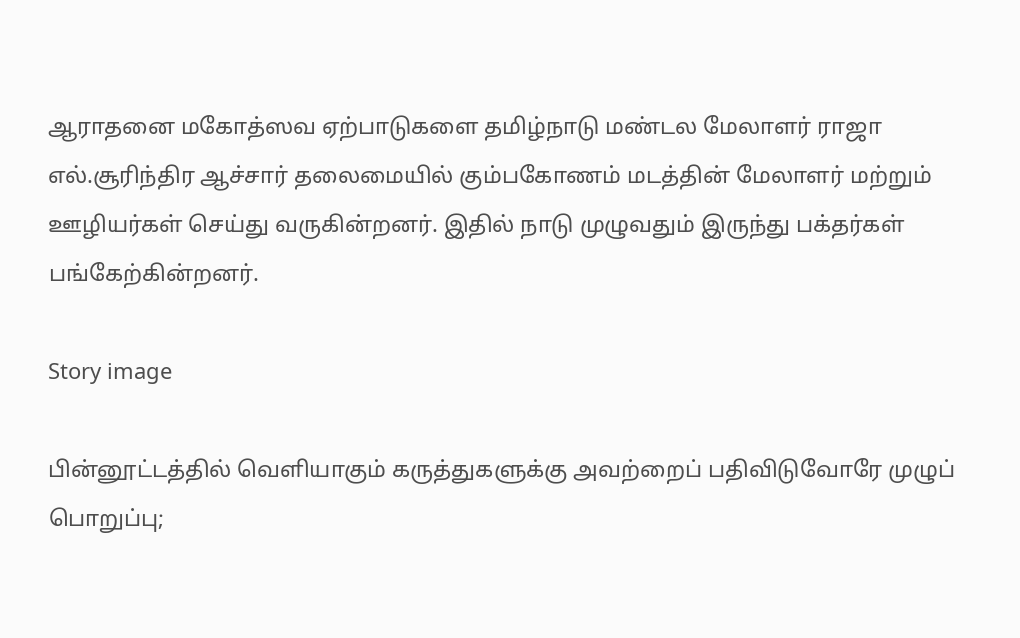ஆராதனை மகோத்ஸவ ஏற்பாடுகளை தமிழ்நாடு மண்டல மேலாளர் ராஜா எல்.சூரிந்திர ஆச்சார் தலைமையில் கும்பகோணம் மடத்தின் மேலாளர் மற்றும் ஊழியர்கள் செய்து வருகின்றனர். இதில் நாடு முழுவதும் இருந்து பக்தர்கள் பங்கேற்கின்றனர்.

Story image

பின்னூட்டத்தில் வெளியாகும் கருத்துகளுக்கு அவற்றைப் பதிவிடுவோரே முழுப் பொறுப்பு;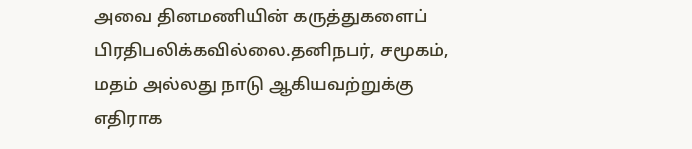அவை தினமணியின் கருத்துகளைப் பிரதிபலிக்கவில்லை.தனிநபர், சமூகம், மதம் அல்லது நாடு ஆகியவற்றுக்கு எதிராக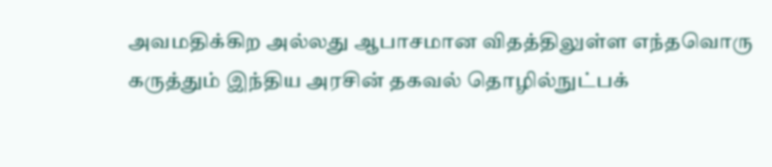அவமதிக்கிற அல்லது ஆபாசமான விதத்திலுள்ள எந்தவொரு கருத்தும் இந்திய அரசின் தகவல் தொழில்நுட்பக்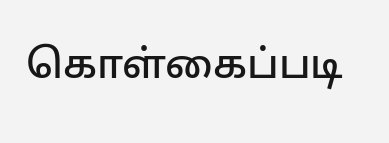கொள்கைப்படி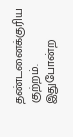தண்டனைக்குரிய குற்றம். இதுபோன்ற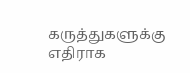கருத்துகளுக்கு எதிராக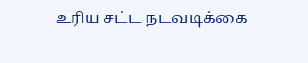உரிய சட்ட நடவடிக்கை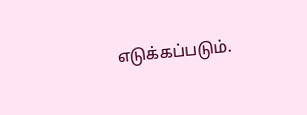எடுக்கப்படும்.